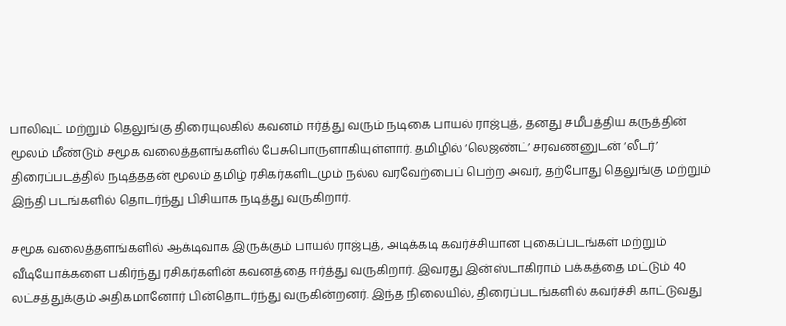பாலிவுட் மற்றும் தெலுங்கு திரையுலகில் கவனம் ஈர்த்து வரும் நடிகை பாயல் ராஜ்புத், தனது சமீபத்திய கருத்தின் மூலம் மீண்டும் சமூக வலைத்தளங்களில் பேசுபொருளாகியுள்ளார். தமிழில் ‘லெஜண்ட்’ சரவணனுடன் ‘லீடர்’ திரைப்படத்தில் நடித்ததன் மூலம் தமிழ் ரசிகர்களிடமும் நல்ல வரவேற்பைப் பெற்ற அவர், தற்போது தெலுங்கு மற்றும் இந்தி படங்களில் தொடர்ந்து பிசியாக நடித்து வருகிறார்.

சமூக வலைத்தளங்களில் ஆக்டிவாக இருக்கும் பாயல் ராஜ்புத், அடிக்கடி கவர்ச்சியான புகைப்படங்கள் மற்றும் வீடியோக்களை பகிர்ந்து ரசிகர்களின் கவனத்தை ஈர்த்து வருகிறார். இவரது இன்ஸ்டாகிராம் பக்கத்தை மட்டும் 40 லட்சத்துக்கும் அதிகமானோர் பின்தொடர்ந்து வருகின்றனர். இந்த நிலையில், திரைப்படங்களில் கவர்ச்சி காட்டுவது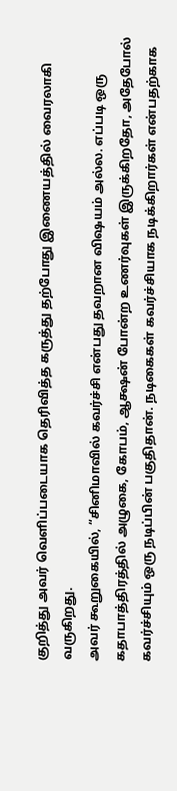குறித்து அவர் வெளிப்படையாக தெரிவித்த கருத்து தற்போது இணையத்தில் வைரலாகி வருகிறது.
அவர் கூறுகையில், “சினிமாவில் கவர்ச்சி என்பது தவறான விஷயம் அல்ல. எப்படி ஒரு கதாபாத்திரத்தில் அழுகை, கோபம், ஆக்ஷன் போன்ற உணர்வுகள் இருக்கிறதோ, அதேபோல் கவர்ச்சியும் ஒரு நடிப்பின் பகுதிதான். நடிகைகள் கவர்ச்சியாக நடிக்கிறார்கள் என்பதற்காக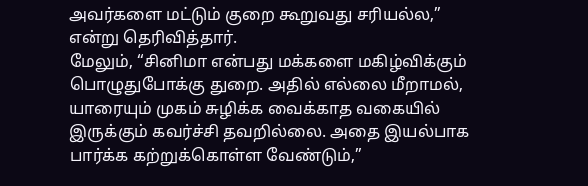அவர்களை மட்டும் குறை கூறுவது சரியல்ல,” என்று தெரிவித்தார்.
மேலும், “சினிமா என்பது மக்களை மகிழ்விக்கும் பொழுதுபோக்கு துறை. அதில் எல்லை மீறாமல், யாரையும் முகம் சுழிக்க வைக்காத வகையில் இருக்கும் கவர்ச்சி தவறில்லை. அதை இயல்பாக பார்க்க கற்றுக்கொள்ள வேண்டும்,”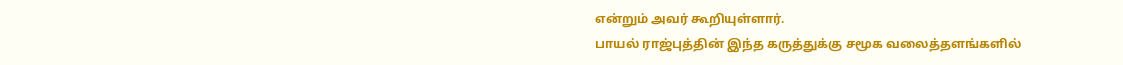என்றும் அவர் கூறியுள்ளார்.
பாயல் ராஜ்புத்தின் இந்த கருத்துக்கு சமூக வலைத்தளங்களில்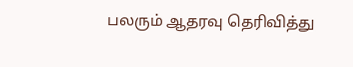பலரும் ஆதரவு தெரிவித்து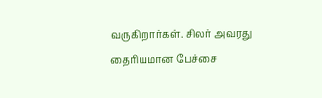வருகிறார்கள். சிலர் அவரது தைரியமான பேச்சை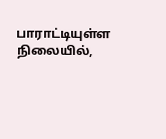பாராட்டியுள்ள நிலையில்,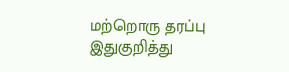மற்றொரு தரப்பு இதுகுறித்து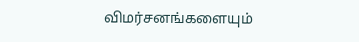விமர்சனங்களையும்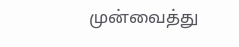முன்வைத்து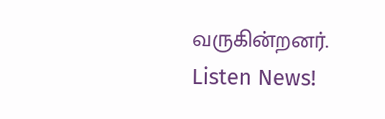வருகின்றனர்.
Listen News!